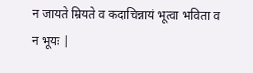न जायते म्रियते व कदाचिन्नायं भूत्वा भविता व न भूयः |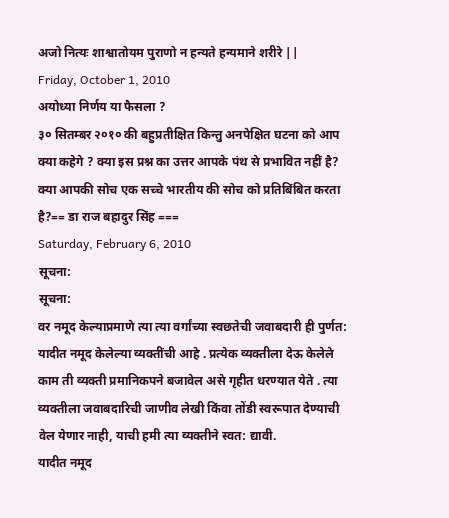अजो नित्यः शाश्वातोयम पुराणो न हन्यते हन्यमाने शरीरे ||
Friday, October 1, 2010
अयोध्या निर्णय या फैसला ?
३० सितम्बर २०१० की बहुप्रतीक्षित किन्तु अनपेक्षित घटना को आप क्या कहेगे ? क्या इस प्रश्न का उत्तर आपके पंथ से प्रभावित नहीं है? क्या आपकी सोच एक सच्चे भारतीय की सोच को प्रतिबिंबित करता है?== डा राज बहादुर सिंह ===
Saturday, February 6, 2010
सूचना:
सूचना:
वर नमूद केल्याप्रमाणे त्या त्या वर्गांच्या स्वछतेची जवाबदारी ही पुर्णत: यादीत नमूद केलेल्या व्यक्तींची आहे . प्रत्येक व्यक्तीला देऊ केलेले काम ती व्यक्ती प्रमानिकपने बजावेल असे गृहीत धरण्यात येते . त्या व्यक्तीला जवाबदारिची जाणीव लेखी किंवा तोंडी स्वरूपात देण्याची वेल येणार नाही, याची हमी त्या व्यक्तीने स्वत: द्यावी.
यादीत नमूद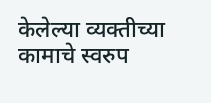केलेल्या व्यक्तीच्या कामाचे स्वरुप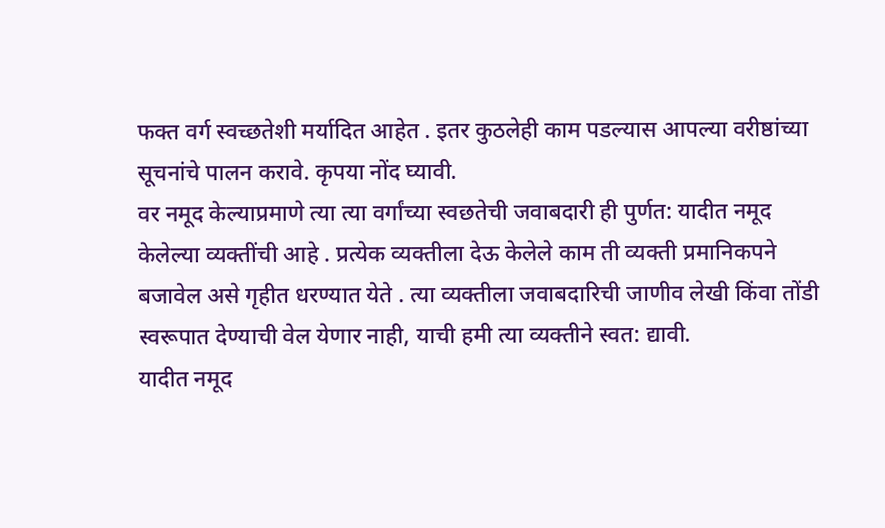फक्त वर्ग स्वच्छतेशी मर्यादित आहेत . इतर कुठलेही काम पडल्यास आपल्या वरीष्ठांच्या सूचनांचे पालन करावे. कृपया नोंद घ्यावी.
वर नमूद केल्याप्रमाणे त्या त्या वर्गांच्या स्वछतेची जवाबदारी ही पुर्णत: यादीत नमूद केलेल्या व्यक्तींची आहे . प्रत्येक व्यक्तीला देऊ केलेले काम ती व्यक्ती प्रमानिकपने बजावेल असे गृहीत धरण्यात येते . त्या व्यक्तीला जवाबदारिची जाणीव लेखी किंवा तोंडी स्वरूपात देण्याची वेल येणार नाही, याची हमी त्या व्यक्तीने स्वत: द्यावी.
यादीत नमूद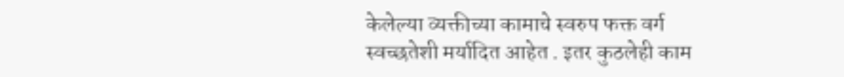केलेल्या व्यक्तीच्या कामाचे स्वरुप फक्त वर्ग स्वच्छतेशी मर्यादित आहेत . इतर कुठलेही काम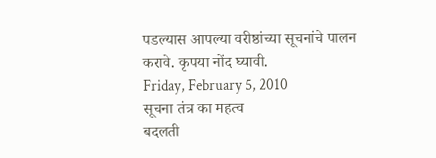पडल्यास आपल्या वरीष्ठांच्या सूचनांचे पालन करावे. कृपया नोंद घ्यावी.
Friday, February 5, 2010
सूचना तंत्र का महत्व
बदलती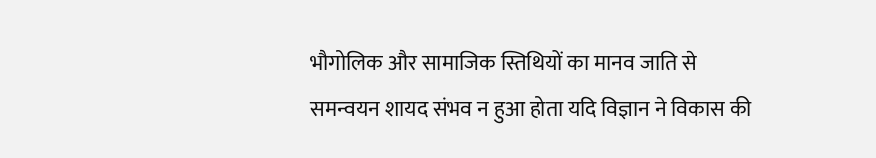भौगोलिक और सामाजिक स्तिथियों का मानव जाति से समन्वयन शायद संभव न हुआ होता यदि विज्ञान ने विकास की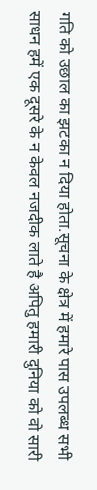गति को उछाल का झटका न दिया होता.सूचना के क्षेत्र में हमारे पास उपलब्ध सभी साधन हमें एक दूसरे के न केवल नजदीक लाते है अपितु हमारी दुनिया को वो सारी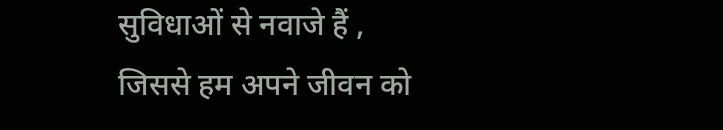सुविधाओं से नवाजे हैं , जिससे हम अपने जीवन को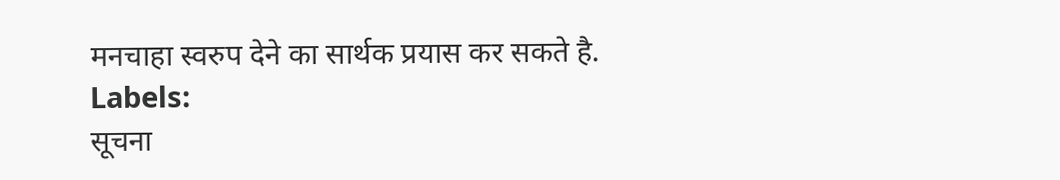मनचाहा स्वरुप देने का सार्थक प्रयास कर सकते है.
Labels:
सूचना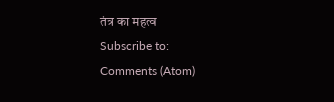तंत्र का महत्व
Subscribe to:
Comments (Atom)